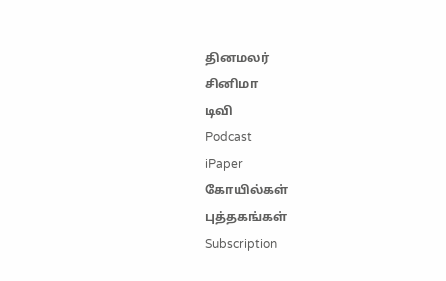தினமலர்
சினிமா
டிவி
Podcast
iPaper
கோயில்கள்
புத்தகங்கள்
Subscription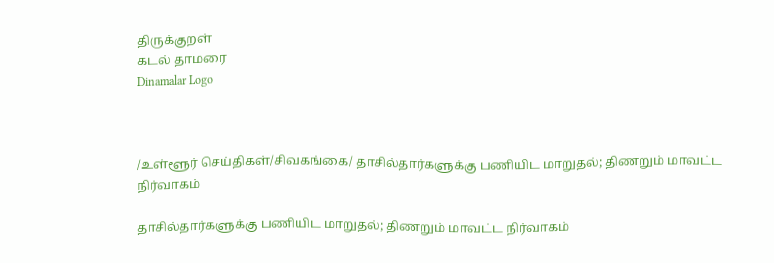திருக்குறள்
கடல் தாமரை
Dinamalar Logo



/உள்ளூர் செய்திகள்/சிவகங்கை/ தாசில்தார்களுக்கு பணியிட மாறுதல்; திணறும் மாவட்ட நிர்வாகம்

தாசில்தார்களுக்கு பணியிட மாறுதல்; திணறும் மாவட்ட நிர்வாகம்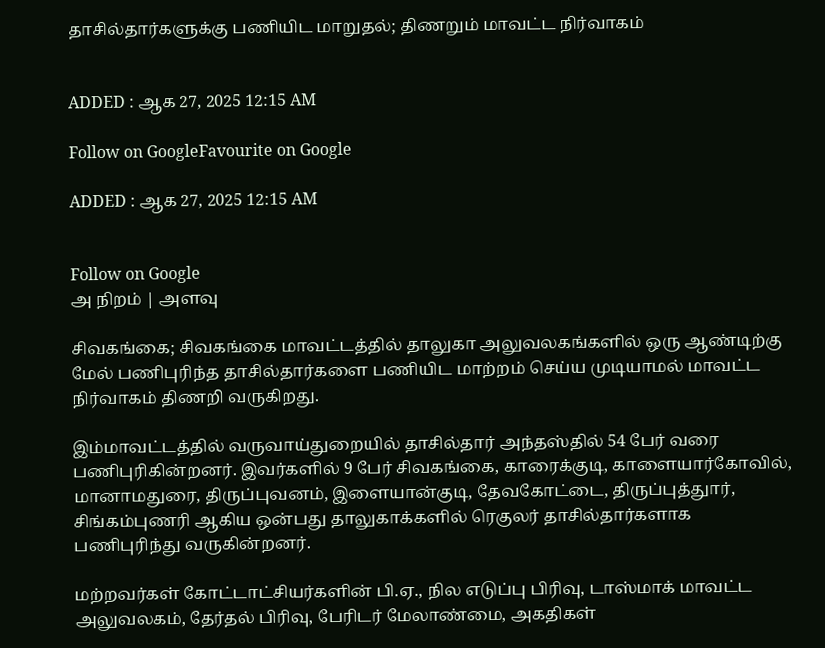தாசில்தார்களுக்கு பணியிட மாறுதல்; திணறும் மாவட்ட நிர்வாகம்


ADDED : ஆக 27, 2025 12:15 AM

Follow on GoogleFavourite on Google

ADDED : ஆக 27, 2025 12:15 AM


Follow on Google
அ நிறம் | அளவு

சிவகங்கை; சிவகங்கை மாவட்டத்தில் தாலுகா அலுவலகங்களில் ஒரு ஆண்டிற்கு மேல் பணிபுரிந்த தாசில்தார்களை பணியிட மாற்றம் செய்ய முடியாமல் மாவட்ட நிர்வாகம் திணறி வருகிறது.

இம்மாவட்டத்தில் வருவாய்துறையில் தாசில்தார் அந்தஸ்தில் 54 பேர் வரை பணிபுரிகின்றனர். இவர்களில் 9 பேர் சிவகங்கை, காரைக்குடி, காளையார்கோவில், மானாமதுரை, திருப்புவனம், இளையான்குடி, தேவகோட்டை, திருப்புத்துார், சிங்கம்புணரி ஆகிய ஒன்பது தாலுகாக்களில் ரெகுலர் தாசில்தார்களாக பணிபுரிந்து வருகின்றனர்.

மற்றவர்கள் கோட்டாட்சியர்களின் பி.ஏ., நில எடுப்பு பிரிவு, டாஸ்மாக் மாவட்ட அலுவலகம், தேர்தல் பிரிவு, பேரிடர் மேலாண்மை, அகதிகள்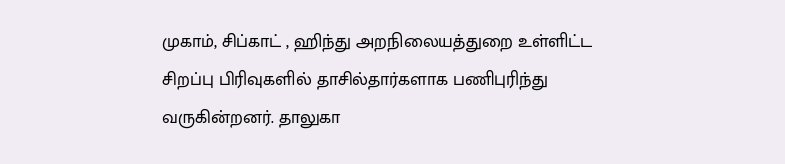முகாம், சிப்காட் , ஹிந்து அறநிலையத்துறை உள்ளிட்ட சிறப்பு பிரிவுகளில் தாசில்தார்களாக பணிபுரிந்து வருகின்றனர். தாலுகா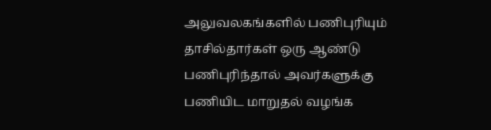அலுவலகங்களில் பணிபுரியும் தாசில்தார்கள் ஒரு ஆண்டு பணிபுரிந்தால் அவர்களுக்கு பணியிட மாறுதல் வழங்க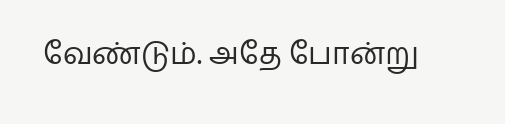வேண்டும். அதே போன்று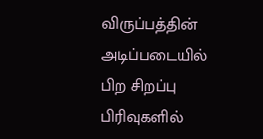விருப்பத்தின் அடிப்படையில் பிற சிறப்பு பிரிவுகளில்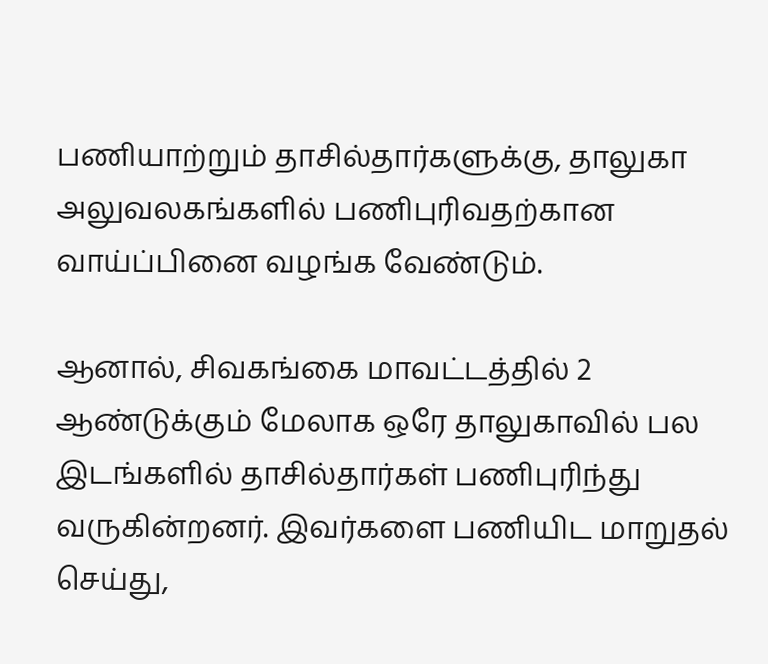பணியாற்றும் தாசில்தார்களுக்கு, தாலுகா அலுவலகங்களில் பணிபுரிவதற்கான வாய்ப்பினை வழங்க வேண்டும்.

ஆனால், சிவகங்கை மாவட்டத்தில் 2 ஆண்டுக்கும் மேலாக ஒரே தாலுகாவில் பல இடங்களில் தாசில்தார்கள் பணிபுரிந்து வருகின்றனர். இவர்களை பணியிட மாறுதல் செய்து,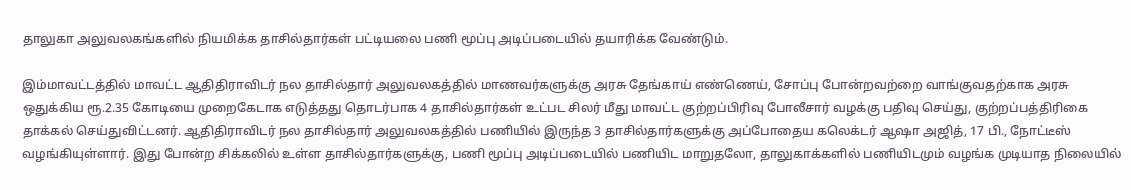தாலுகா அலுவலகங்களில் நியமிக்க தாசில்தார்கள் பட்டியலை பணி மூப்பு அடிப்படையில் தயாரிக்க வேண்டும்.

இம்மாவட்டத்தில் மாவட்ட ஆதிதிராவிடர் நல தாசில்தார் அலுவலகத்தில் மாணவர்களுக்கு அரசு தேங்காய் எண்ணெய், சோப்பு போன்றவற்றை வாங்குவதற்காக அரசு ஒதுக்கிய ரூ.2.35 கோடியை முறைகேடாக எடுத்தது தொடர்பாக 4 தாசில்தார்கள் உட்பட சிலர் மீது மாவட்ட குற்றப்பிரிவு போலீசார் வழக்கு பதிவு செய்து, குற்றப்பத்திரிகை தாக்கல் செய்துவிட்டனர். ஆதிதிராவிடர் நல தாசில்தார் அலுவலகத்தில் பணியில் இருந்த 3 தாசில்தார்களுக்கு அப்போதைய கலெக்டர் ஆஷா அஜித், 17 பி., நோட்டீஸ் வழங்கியுள்ளார். இது போன்ற சிக்கலில் உள்ள தாசில்தார்களுக்கு, பணி மூப்பு அடிப்படையில் பணியிட மாறுதலோ, தாலுகாக்களில் பணியிடமும் வழங்க முடியாத நிலையில்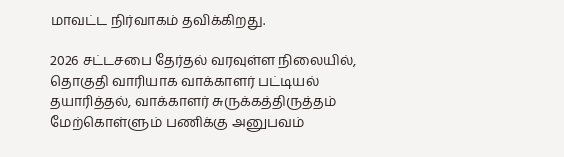மாவட்ட நிர்வாகம் தவிக்கிறது.

2026 சட்டசபை தேர்தல் வரவுள்ள நிலையில், தொகுதி வாரியாக வாக்காளர் பட்டியல் தயாரித்தல், வாக்காளர் சுருக்கத்திருத்தம் மேற்கொள்ளும் பணிக்கு அனுபவம்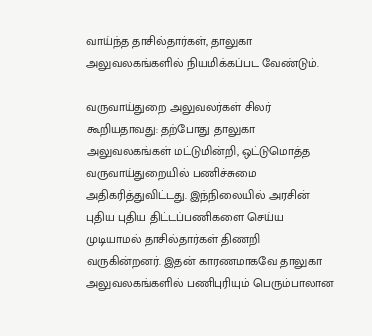வாய்ந்த தாசில்தார்கள், தாலுகா அலுவலகங்களில் நியமிக்கப்பட வேண்டும்.

வருவாய்துறை அலுவலர்கள் சிலர் கூறியதாவது: தற்போது தாலுகா அலுவலகங்கள் மட்டுமின்றி, ஒட்டுமொத்த வருவாய்துறையில் பணிச்சுமை அதிகரித்துவிட்டது. இந்நிலையில் அரசின் புதிய புதிய திட்டப்பணிகளை செய்ய முடியாமல் தாசில்தார்கள் திணறி வருகின்றனர். இதன் காரணமாகவே தாலுகா அலுவலகங்களில் பணிபுரியும் பெரும்பாலான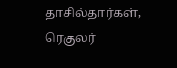தாசில்தார்கள், ரெகுலர்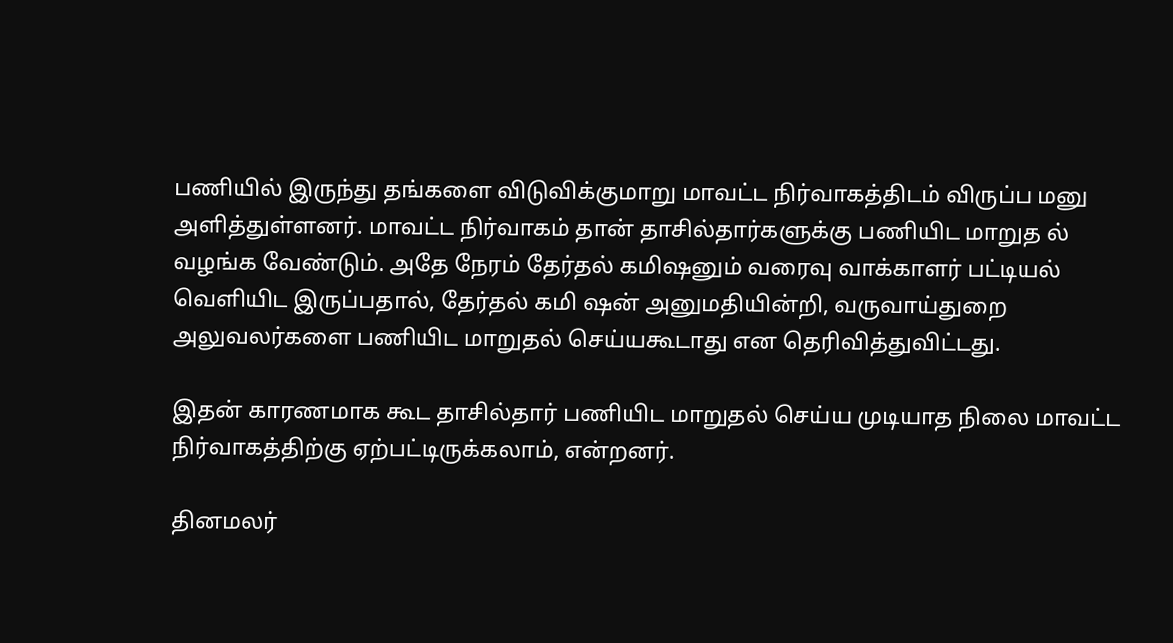பணியில் இருந்து தங்களை விடுவிக்குமாறு மாவட்ட நிர்வாகத்திடம் விருப்ப மனு அளித்துள்ளனர். மாவட்ட நிர்வாகம் தான் தாசில்தார்களுக்கு பணியிட மாறுத ல் வழங்க வேண்டும். அதே நேரம் தேர்தல் கமிஷனும் வரைவு வாக்காளர் பட்டியல் வெளியிட இருப்பதால், தேர்தல் கமி ஷன் அனுமதியின்றி, வருவாய்துறை அலுவலர்களை பணியிட மாறுதல் செய்யகூடாது என தெரிவித்துவிட்டது.

இதன் காரணமாக கூட தாசில்தார் பணியிட மாறுதல் செய்ய முடியாத நிலை மாவட்ட நிர்வாகத்திற்கு ஏற்பட்டிருக்கலாம், என்றனர்.

தினமலர்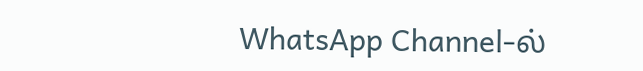WhatsApp Channel-ல்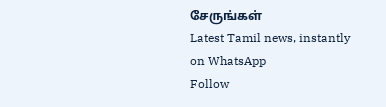சேருங்கள்
Latest Tamil news, instantly on WhatsApp
Follow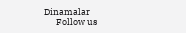Dinamalar
      Follow us